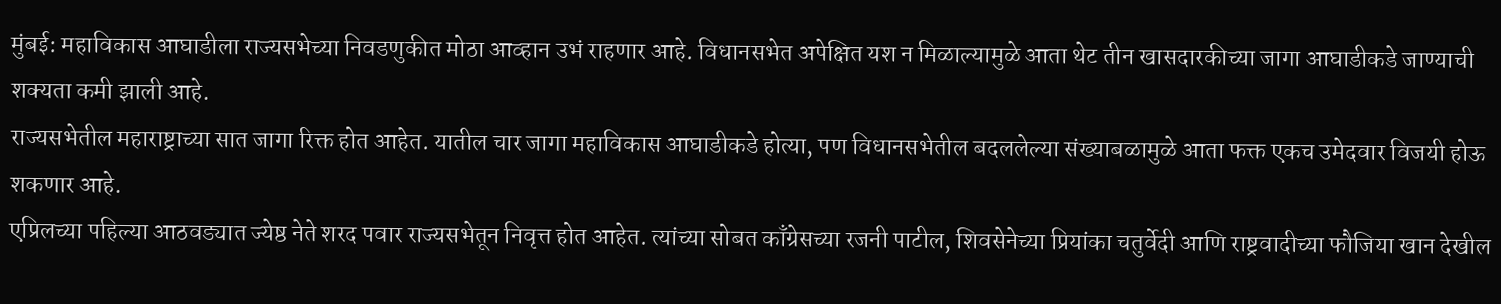मुंबई: महाविकास आघाडीला राज्यसभेच्या निवडणुकीत मोठा आव्हान उभं राहणार आहे. विधानसभेत अपेक्षित यश न मिळाल्यामुळे आता थेट तीन खासदारकीच्या जागा आघाडीकडे जाण्याची शक्यता कमी झाली आहे.
राज्यसभेतील महाराष्ट्राच्या सात जागा रिक्त होत आहेत. यातील चार जागा महाविकास आघाडीकडे होत्या, पण विधानसभेतील बदललेल्या संख्याबळामुळे आता फक्त एकच उमेदवार विजयी होऊ शकणार आहे.
एप्रिलच्या पहिल्या आठवड्यात ज्येष्ठ नेते शरद पवार राज्यसभेतून निवृत्त होत आहेत. त्यांच्या सोबत काँग्रेसच्या रजनी पाटील, शिवसेनेच्या प्रियांका चतुर्वेदी आणि राष्ट्रवादीच्या फौजिया खान देखील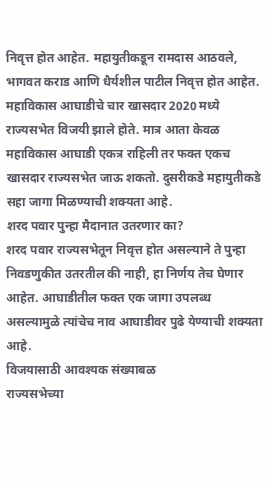निवृत्त होत आहेत. महायुतीकडून रामदास आठवले, भागवत कराड आणि धैर्यशील पाटील निवृत्त होत आहेत.
महाविकास आघाडीचे चार खासदार 2020 मध्ये राज्यसभेत विजयी झाले होते. मात्र आता केवळ महाविकास आघाडी एकत्र राहिली तर फक्त एकच खासदार राज्यसभेत जाऊ शकतो. दुसरीकडे महायुतीकडे सहा जागा मिळण्याची शक्यता आहे.
शरद पवार पुन्हा मैदानात उतरणार का?
शरद पवार राज्यसभेतून निवृत्त होत असल्याने ते पुन्हा निवडणुकीत उतरतील की नाही, हा निर्णय तेच घेणार आहेत. आघाडीतील फक्त एक जागा उपलब्ध असल्यामुळे त्यांचेच नाव आघाडीवर पुढे येण्याची शक्यता आहे.
विजयासाठी आवश्यक संख्याबळ
राज्यसभेच्या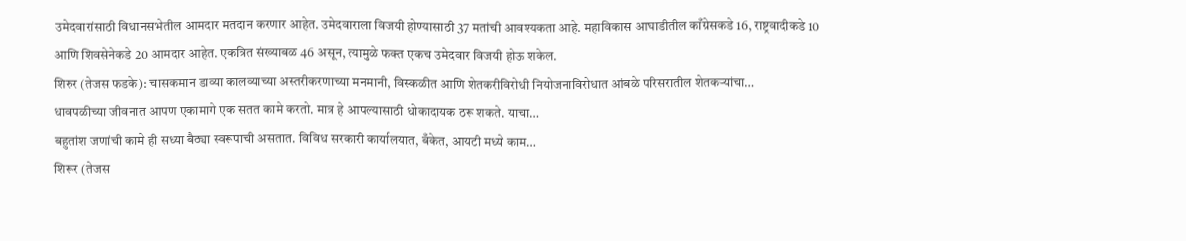उमेदवारांसाठी विधानसभेतील आमदार मतदान करणार आहेत. उमेदवाराला विजयी होण्यासाठी 37 मतांची आवश्यकता आहे. महाविकास आघाडीतील काँग्रेसकडे 16, राष्ट्रवादीकडे 10 आणि शिवसेनेकडे 20 आमदार आहेत. एकत्रित संख्याबळ 46 असून, त्यामुळे फक्त एकच उमेदवार विजयी होऊ शकेल.
शिरुर (तेजस फडके): चासकमान डाव्या कालव्याच्या अस्तरीकरणाच्या मनमानी, विस्कळीत आणि शेतकरीविरोधी नियोजनाविरोधात आंबळे परिसरातील शेतकऱ्यांचा…
धावपळीच्या जीवनात आपण एकामागे एक सतत कामे करतो. मात्र हे आपल्यासाठी धोकादायक ठरू शकते. याचा…
बहुतांश जणांची कामे ही सध्या बैठ्या स्वरूपाची असतात. विविध सरकारी कार्यालयात, बँकेत, आयटी मध्ये काम…
शिरूर (तेजस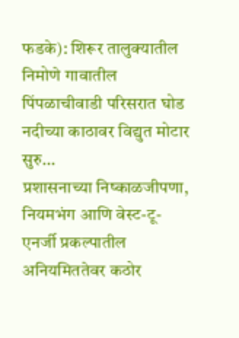फडके): शिरूर तालुक्यातील निमोणे गावातील पिंपळाचीवाडी परिसरात घोड नदीच्या काठावर विद्युत मोटार सुरु…
प्रशासनाच्या निष्काळजीपणा, नियमभंग आणि वेस्ट-टू-एनर्जी प्रकल्पातील अनियमिततेवर कठोर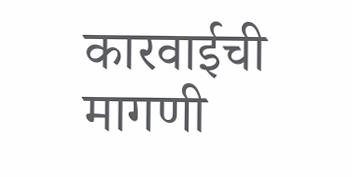कारवाईची मागणी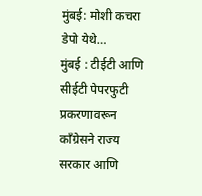मुंबई: मोशी कचरा डेपो येथे…
मुंबई : टीईटी आणि सीईटी पेपरफुटी प्रकरणावरून काँग्रेसने राज्य सरकार आणि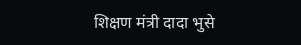शिक्षण मंत्री दादा भुसे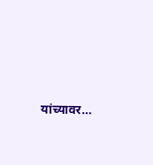यांच्यावर…